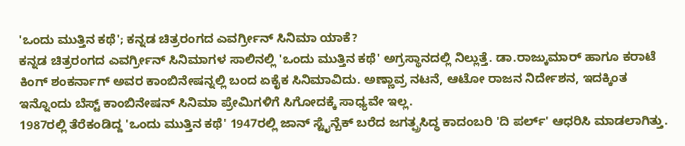'ಒಂದು ಮುತ್ತಿನ ಕಥೆ'; ಕನ್ನಡ ಚಿತ್ರರಂಗದ ಎವರ್ಗ್ರೀನ್ ಸಿನಿಮಾ ಯಾಕೆ?
ಕನ್ನಡ ಚಿತ್ರರಂಗದ ಎವರ್ಗ್ರೀನ್ ಸಿನಿಮಾಗಳ ಸಾಲಿನಲ್ಲಿ 'ಒಂದು ಮುತ್ತಿನ ಕಥೆ' ಅಗ್ರಸ್ಥಾನದಲ್ಲಿ ನಿಲ್ಲುತ್ತೆ. ಡಾ.ರಾಜ್ಕುಮಾರ್ ಹಾಗೂ ಕರಾಟೆ ಕಿಂಗ್ ಶಂಕರ್ನಾಗ್ ಅವರ ಕಾಂಬಿನೇಷನ್ನಲ್ಲಿ ಬಂದ ಏಕೈಕ ಸಿನಿಮಾವಿದು. ಅಣ್ಣಾವ್ರ ನಟನೆ, ಆಟೋ ರಾಜನ ನಿರ್ದೇಶನ, ಇದಕ್ಕಿಂತ ಇನ್ನೊಂದು ಬೆಸ್ಟ್ ಕಾಂಬಿನೇಷನ್ ಸಿನಿಮಾ ಪ್ರೇಮಿಗಳಿಗೆ ಸಿಗೋದಕ್ಕೆ ಸಾಧ್ಯವೇ ಇಲ್ಲ.
1987ರಲ್ಲಿ ತೆರೆಕಂಡಿದ್ದ 'ಒಂದು ಮುತ್ತಿನ ಕಥೆ' 1947ರಲ್ಲಿ ಜಾನ್ ಸ್ಟೈನ್ಬೆಕ್ ಬರೆದ ಜಗತ್ಪ್ರಸಿದ್ಧ ಕಾದಂಬರಿ 'ದಿ ಪರ್ಲ್' ಆಧರಿಸಿ ಮಾಡಲಾಗಿತ್ತು.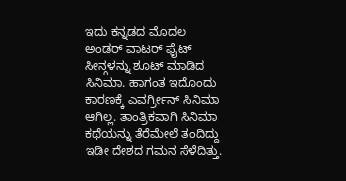ಇದು ಕನ್ನಡದ ಮೊದಲ ಅಂಡರ್ ವಾಟರ್ ಫೈಟ್ ಸೀನ್ಗಳನ್ನು ಶೂಟ್ ಮಾಡಿದ ಸಿನಿಮಾ. ಹಾಗಂತ ಇದೊಂದು ಕಾರಣಕ್ಕೆ ಎವರ್ಗ್ರೀನ್ ಸಿನಿಮಾ ಆಗಿಲ್ಲ. ತಾಂತ್ರಿಕವಾಗಿ ಸಿನಿಮಾ ಕಥೆಯನ್ನು ತೆರೆಮೇಲೆ ತಂದಿದ್ದು ಇಡೀ ದೇಶದ ಗಮನ ಸೆಳೆದಿತ್ತು.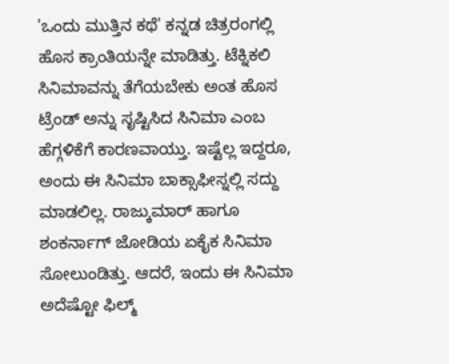'ಒಂದು ಮುತ್ತಿನ ಕಥೆ' ಕನ್ನಡ ಚಿತ್ರರಂಗಲ್ಲಿ ಹೊಸ ಕ್ರಾಂತಿಯನ್ನೇ ಮಾಡಿತ್ತು. ಟೆಕ್ನಿಕಲಿ ಸಿನಿಮಾವನ್ನು ತೆಗೆಯಬೇಕು ಅಂತ ಹೊಸ ಟ್ರೆಂಡ್ ಅನ್ನು ಸೃಷ್ಟಿಸಿದ ಸಿನಿಮಾ ಎಂಬ ಹೆಗ್ಗಳಿಕೆಗೆ ಕಾರಣವಾಯ್ತು. ಇಷ್ಟೆಲ್ಲ ಇದ್ದರೂ, ಅಂದು ಈ ಸಿನಿಮಾ ಬಾಕ್ಸಾಫೀಸ್ನಲ್ಲಿ ಸದ್ದು ಮಾಡಲಿಲ್ಲ. ರಾಜ್ಕುಮಾರ್ ಹಾಗೂ ಶಂಕರ್ನಾಗ್ ಜೋಡಿಯ ಏಕೈಕ ಸಿನಿಮಾ ಸೋಲುಂಡಿತ್ತು. ಆದರೆ, ಇಂದು ಈ ಸಿನಿಮಾ ಅದೆಷ್ಟೋ ಫಿಲ್ಮ್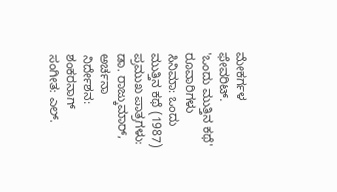ಮೇಕರ್ಗಳ ಫೇವರಿಟ್.
'ಒಂದು ಮುತ್ತಿನ ಕಥೆ' ರೂವಾರಿಗಳು
ಸಿನಿಮಾ: ಒಂದು ಮುತ್ತಿನ ಕಥೆ (1987)
ಪ್ರಮುಖ ಪಾತ್ರಗಳು: ಡಾ. ರಾಜ್ಕುಮಾರ್, ಅರ್ಚನಾ
ನಿರ್ದೇಶನ: ಶಂಕರನಾಗ್
ಸಂಗೀತ: ಎಲ್.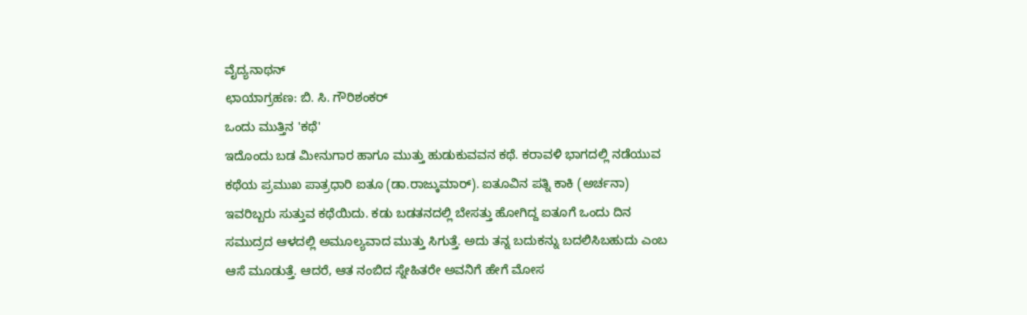ವೈದ್ಯನಾಥನ್
ಛಾಯಾಗ್ರಹಣ: ಬಿ. ಸಿ. ಗೌರಿಶಂಕರ್
ಒಂದು ಮುತ್ತಿನ 'ಕಥೆ'
ಇದೊಂದು ಬಡ ಮೀನುಗಾರ ಹಾಗೂ ಮುತ್ತು ಹುಡುಕುವವನ ಕಥೆ. ಕರಾವಳಿ ಭಾಗದಲ್ಲಿ ನಡೆಯುವ ಕಥೆಯ ಪ್ರಮುಖ ಪಾತ್ರಧಾರಿ ಐತೂ (ಡಾ.ರಾಜ್ಕುಮಾರ್). ಐತೂವಿನ ಪತ್ನಿ ಕಾಕಿ (ಅರ್ಚನಾ) ಇವರಿಬ್ಬರು ಸುತ್ತುವ ಕಥೆಯಿದು. ಕಡು ಬಡತನದಲ್ಲಿ ಬೇಸತ್ತು ಹೋಗಿದ್ದ ಐತೂಗೆ ಒಂದು ದಿನ ಸಮುದ್ರದ ಆಳದಲ್ಲಿ ಅಮೂಲ್ಯವಾದ ಮುತ್ತು ಸಿಗುತ್ತೆ. ಅದು ತನ್ನ ಬದುಕನ್ನು ಬದಲಿಸಿಬಹುದು ಎಂಬ ಆಸೆ ಮೂಡುತ್ತೆ. ಆದರೆ, ಆತ ನಂಬಿದ ಸ್ನೇಹಿತರೇ ಅವನಿಗೆ ಹೇಗೆ ಮೋಸ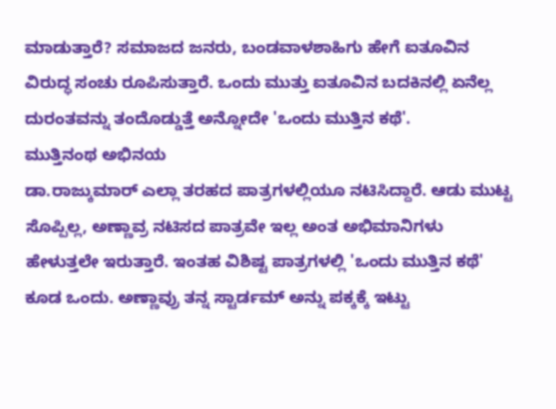ಮಾಡುತ್ತಾರೆ? ಸಮಾಜದ ಜನರು, ಬಂಡವಾಳಶಾಹಿಗು ಹೇಗೆ ಐತೂವಿನ ವಿರುದ್ಧ ಸಂಚು ರೂಪಿಸುತ್ತಾರೆ. ಒಂದು ಮುತ್ತು ಐತೂವಿನ ಬದಕಿನಲ್ಲಿ ಏನೆಲ್ಲ ದುರಂತವನ್ನು ತಂದೊಡ್ಡುತ್ತೆ ಅನ್ನೋದೇ 'ಒಂದು ಮುತ್ತಿನ ಕಥೆ'.
ಮುತ್ತಿನಂಥ ಅಭಿನಯ
ಡಾ.ರಾಜ್ಕುಮಾರ್ ಎಲ್ಲಾ ತರಹದ ಪಾತ್ರಗಳಲ್ಲಿಯೂ ನಟಿಸಿದ್ದಾರೆ. ಆಡು ಮುಟ್ಟ ಸೊಪ್ಪಿಲ್ಲ, ಅಣ್ಣಾವ್ರ ನಟಿಸದ ಪಾತ್ರವೇ ಇಲ್ಲ ಅಂತ ಅಭಿಮಾನಿಗಳು ಹೇಳುತ್ತಲೇ ಇರುತ್ತಾರೆ. ಇಂತಹ ವಿಶಿಷ್ಟ ಪಾತ್ರಗಳಲ್ಲಿ 'ಒಂದು ಮುತ್ತಿನ ಕಥೆ' ಕೂಡ ಒಂದು. ಅಣ್ಣಾವ್ರು ತನ್ನ ಸ್ಟಾರ್ಡಮ್ ಅನ್ನು ಪಕ್ಕಕ್ಕೆ ಇಟ್ಟು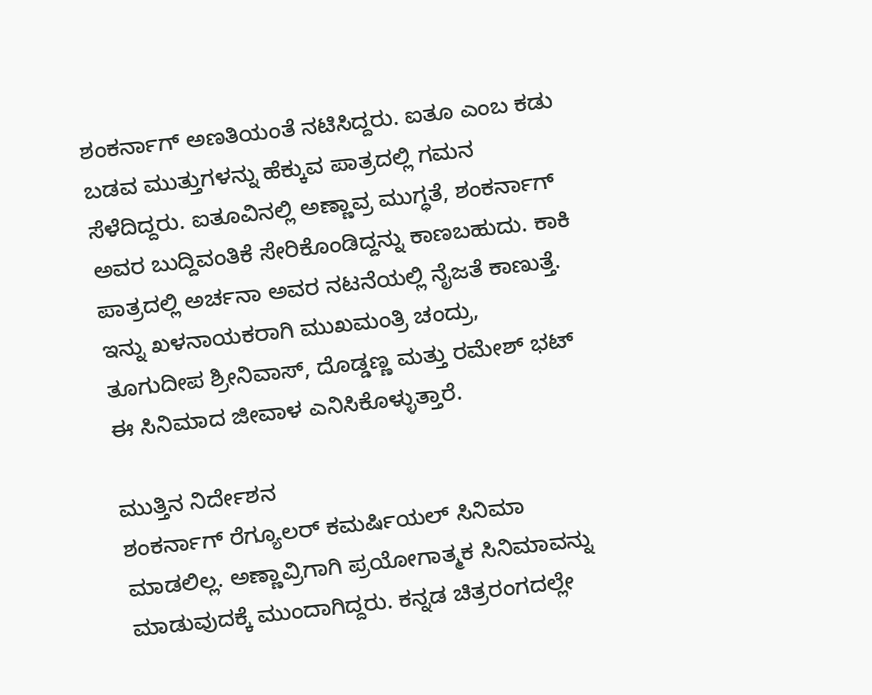ಶಂಕರ್ನಾಗ್ ಅಣತಿಯಂತೆ ನಟಿಸಿದ್ದರು. ಐತೂ ಎಂಬ ಕಡು ಬಡವ ಮುತ್ತುಗಳನ್ನು ಹೆಕ್ಕುವ ಪಾತ್ರದಲ್ಲಿ ಗಮನ ಸೆಳೆದಿದ್ದರು. ಐತೂವಿನಲ್ಲಿ ಅಣ್ಣಾವ್ರ ಮುಗ್ಧತೆ, ಶಂಕರ್ನಾಗ್ ಅವರ ಬುದ್ದಿವಂತಿಕೆ ಸೇರಿಕೊಂಡಿದ್ದನ್ನು ಕಾಣಬಹುದು. ಕಾಕಿ ಪಾತ್ರದಲ್ಲಿ ಅರ್ಚನಾ ಅವರ ನಟನೆಯಲ್ಲಿ ನೈಜತೆ ಕಾಣುತ್ತೆ. ಇನ್ನು ಖಳನಾಯಕರಾಗಿ ಮುಖಮಂತ್ರಿ ಚಂದ್ರು, ತೂಗುದೀಪ ಶ್ರೀನಿವಾಸ್, ದೊಡ್ಡಣ್ಣ ಮತ್ತು ರಮೇಶ್ ಭಟ್ ಈ ಸಿನಿಮಾದ ಜೀವಾಳ ಎನಿಸಿಕೊಳ್ಳುತ್ತಾರೆ.

ಮುತ್ತಿನ ನಿರ್ದೇಶನ
ಶಂಕರ್ನಾಗ್ ರೆಗ್ಯೂಲರ್ ಕಮರ್ಷಿಯಲ್ ಸಿನಿಮಾ ಮಾಡಲಿಲ್ಲ. ಅಣ್ಣಾವ್ರಿಗಾಗಿ ಪ್ರಯೋಗಾತ್ಮಕ ಸಿನಿಮಾವನ್ನು ಮಾಡುವುದಕ್ಕೆ ಮುಂದಾಗಿದ್ದರು. ಕನ್ನಡ ಚಿತ್ರರಂಗದಲ್ಲೇ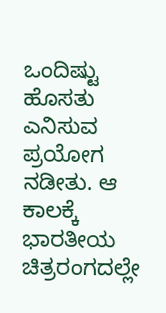ಒಂದಿಷ್ಟು ಹೊಸತು ಎನಿಸುವ ಪ್ರಯೋಗ ನಡೀತು. ಆ ಕಾಲಕ್ಕೆ ಭಾರತೀಯ ಚಿತ್ರರಂಗದಲ್ಲೇ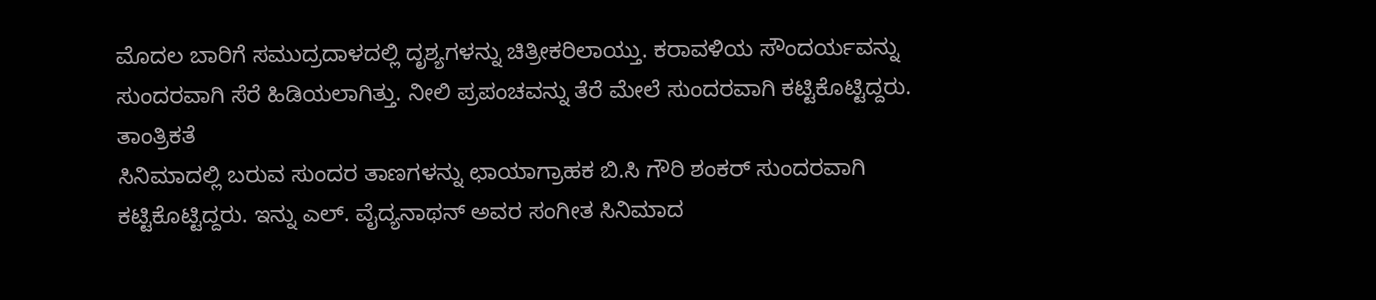ಮೊದಲ ಬಾರಿಗೆ ಸಮುದ್ರದಾಳದಲ್ಲಿ ದೃಶ್ಯಗಳನ್ನು ಚಿತ್ರೀಕರಿಲಾಯ್ತು. ಕರಾವಳಿಯ ಸೌಂದರ್ಯವನ್ನು ಸುಂದರವಾಗಿ ಸೆರೆ ಹಿಡಿಯಲಾಗಿತ್ತು. ನೀಲಿ ಪ್ರಪಂಚವನ್ನು ತೆರೆ ಮೇಲೆ ಸುಂದರವಾಗಿ ಕಟ್ಟಿಕೊಟ್ಟಿದ್ದರು.
ತಾಂತ್ರಿಕತೆ
ಸಿನಿಮಾದಲ್ಲಿ ಬರುವ ಸುಂದರ ತಾಣಗಳನ್ನು ಛಾಯಾಗ್ರಾಹಕ ಬಿ.ಸಿ ಗೌರಿ ಶಂಕರ್ ಸುಂದರವಾಗಿ ಕಟ್ಟಿಕೊಟ್ಟಿದ್ದರು. ಇನ್ನು ಎಲ್. ವೈದ್ಯನಾಥನ್ ಅವರ ಸಂಗೀತ ಸಿನಿಮಾದ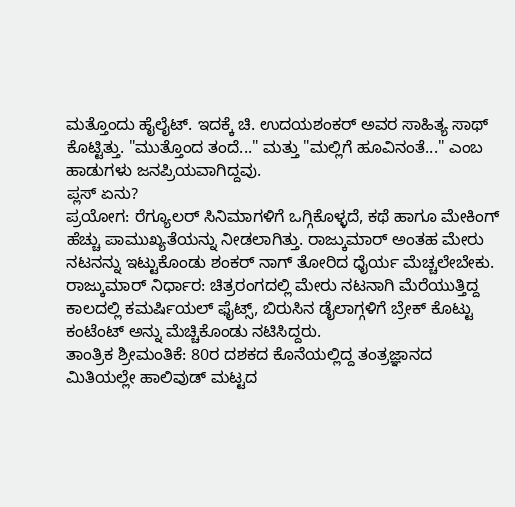ಮತ್ತೊಂದು ಹೈಲೈಟ್. ಇದಕ್ಕೆ ಚಿ. ಉದಯಶಂಕರ್ ಅವರ ಸಾಹಿತ್ಯ ಸಾಥ್ ಕೊಟ್ಟಿತ್ತು. "ಮುತ್ತೊಂದ ತಂದೆ..." ಮತ್ತು "ಮಲ್ಲಿಗೆ ಹೂವಿನಂತೆ..." ಎಂಬ ಹಾಡುಗಳು ಜನಪ್ರಿಯವಾಗಿದ್ದವು.
ಪ್ಲಸ್ ಏನು?
ಪ್ರಯೋಗ: ರೆಗ್ಯೂಲರ್ ಸಿನಿಮಾಗಳಿಗೆ ಒಗ್ಗಿಕೊಳ್ಳದೆ, ಕಥೆ ಹಾಗೂ ಮೇಕಿಂಗ್ ಹೆಚ್ಚು ಪಾಮುಖ್ಯತೆಯನ್ನು ನೀಡಲಾಗಿತ್ತು. ರಾಜ್ಕುಮಾರ್ ಅಂತಹ ಮೇರು ನಟನನ್ನು ಇಟ್ಟುಕೊಂಡು ಶಂಕರ್ ನಾಗ್ ತೋರಿದ ಧೈರ್ಯ ಮೆಚ್ಚಲೇಬೇಕು.
ರಾಜ್ಕುಮಾರ್ ನಿರ್ಧಾರ: ಚಿತ್ರರಂಗದಲ್ಲಿ ಮೇರು ನಟನಾಗಿ ಮೆರೆಯುತ್ತಿದ್ದ ಕಾಲದಲ್ಲಿ ಕಮರ್ಷಿಯಲ್ ಫೈಟ್ಸ್, ಬಿರುಸಿನ ಡೈಲಾಗ್ಗಳಿಗೆ ಬ್ರೇಕ್ ಕೊಟ್ಟು ಕಂಟೆಂಟ್ ಅನ್ನು ಮೆಚ್ಚಿಕೊಂಡು ನಟಿಸಿದ್ದರು.
ತಾಂತ್ರಿಕ ಶ್ರೀಮಂತಿಕೆ: 80ರ ದಶಕದ ಕೊನೆಯಲ್ಲಿದ್ದ ತಂತ್ರಜ್ಞಾನದ ಮಿತಿಯಲ್ಲೇ ಹಾಲಿವುಡ್ ಮಟ್ಟದ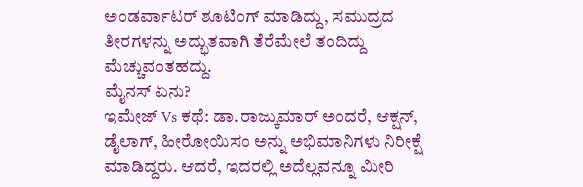ಅಂಡರ್ವಾಟರ್ ಶೂಟಿಂಗ್ ಮಾಡಿದ್ದು, ಸಮುದ್ರದ ತೀರಗಳನ್ನು ಅದ್ಭುತವಾಗಿ ತೆರೆಮೇಲೆ ತಂದಿದ್ದು ಮೆಚ್ಚುವಂತಹದ್ದು.
ಮೈನಸ್ ಏನು?
ಇಮೇಜ್ Vs ಕಥೆ: ಡಾ.ರಾಜ್ಕುಮಾರ್ ಅಂದರೆ, ಆಕ್ಷನ್, ಡೈಲಾಗ್, ಹೀರೋಯಿಸಂ ಅನ್ನು ಅಭಿಮಾನಿಗಳು ನಿರೀಕ್ಷೆ ಮಾಡಿದ್ದರು. ಆದರೆ, ಇದರಲ್ಲಿ ಅದೆಲ್ಲವನ್ನೂ ಮೀರಿ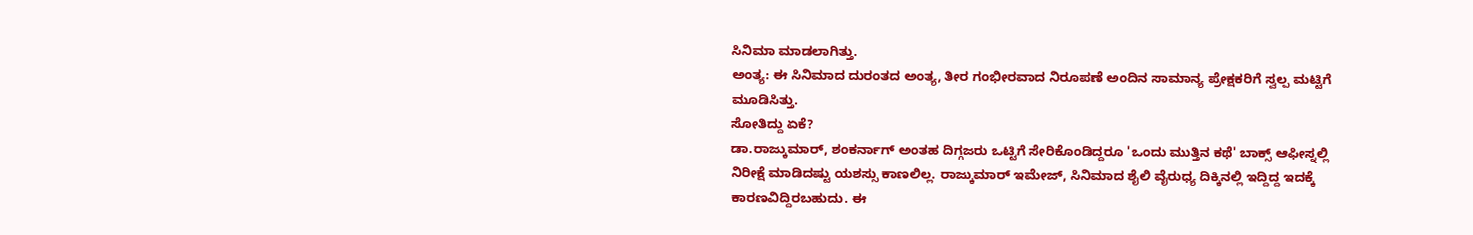ಸಿನಿಮಾ ಮಾಡಲಾಗಿತ್ತು.
ಅಂತ್ಯ: ಈ ಸಿನಿಮಾದ ದುರಂತದ ಅಂತ್ಯ, ತೀರ ಗಂಭೀರವಾದ ನಿರೂಪಣೆ ಅಂದಿನ ಸಾಮಾನ್ಯ ಪ್ರೇಕ್ಷಕರಿಗೆ ಸ್ವಲ್ಪ ಮಟ್ಟಿಗೆ ಮೂಡಿಸಿತ್ತು.
ಸೋತಿದ್ದು ಏಕೆ?
ಡಾ.ರಾಜ್ಕುಮಾರ್, ಶಂಕರ್ನಾಗ್ ಅಂತಹ ದಿಗ್ಗಜರು ಒಟ್ಟಿಗೆ ಸೇರಿಕೊಂಡಿದ್ದರೂ 'ಒಂದು ಮುತ್ತಿನ ಕಥೆ' ಬಾಕ್ಸ್ ಆಫೀಸ್ನಲ್ಲಿ ನಿರೀಕ್ಷೆ ಮಾಡಿದಷ್ಟು ಯಶಸ್ಸು ಕಾಣಲಿಲ್ಲ. ರಾಜ್ಕುಮಾರ್ ಇಮೇಜ್, ಸಿನಿಮಾದ ಶೈಲಿ ವೈರುಧ್ಯ ದಿಕ್ಕಿನಲ್ಲಿ ಇದ್ದಿದ್ದ ಇದಕ್ಕೆ ಕಾರಣವಿದ್ದಿರಬಹುದು. ಈ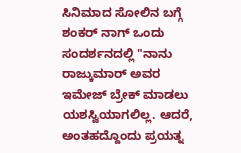ಸಿನಿಮಾದ ಸೋಲಿನ ಬಗ್ಗೆ ಶಂಕರ್ ನಾಗ್ ಒಂದು ಸಂದರ್ಶನದಲ್ಲಿ "ನಾನು ರಾಜ್ಕುಮಾರ್ ಅವರ ಇಮೇಜ್ ಬ್ರೇಕ್ ಮಾಡಲು ಯಶಸ್ವಿಯಾಗಲಿಲ್ಲ. ಆದರೆ, ಅಂತಹದ್ದೊಂದು ಪ್ರಯತ್ನ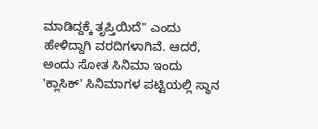ಮಾಡಿದ್ದಕ್ಕೆ ತೃಪ್ತಿಯಿದೆ" ಎಂದು ಹೇಳಿದ್ದಾಗಿ ವರದಿಗಳಾಗಿವೆ. ಆದರೆ, ಅಂದು ಸೋತ ಸಿನಿಮಾ ಇಂದು 'ಕ್ಲಾಸಿಕ್' ಸಿನಿಮಾಗಳ ಪಟ್ಟಿಯಲ್ಲಿ ಸ್ಥಾನ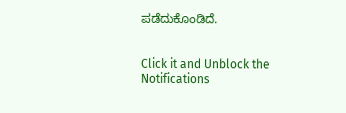ಪಡೆದುಕೊಂಡಿದೆ.


Click it and Unblock the Notifications